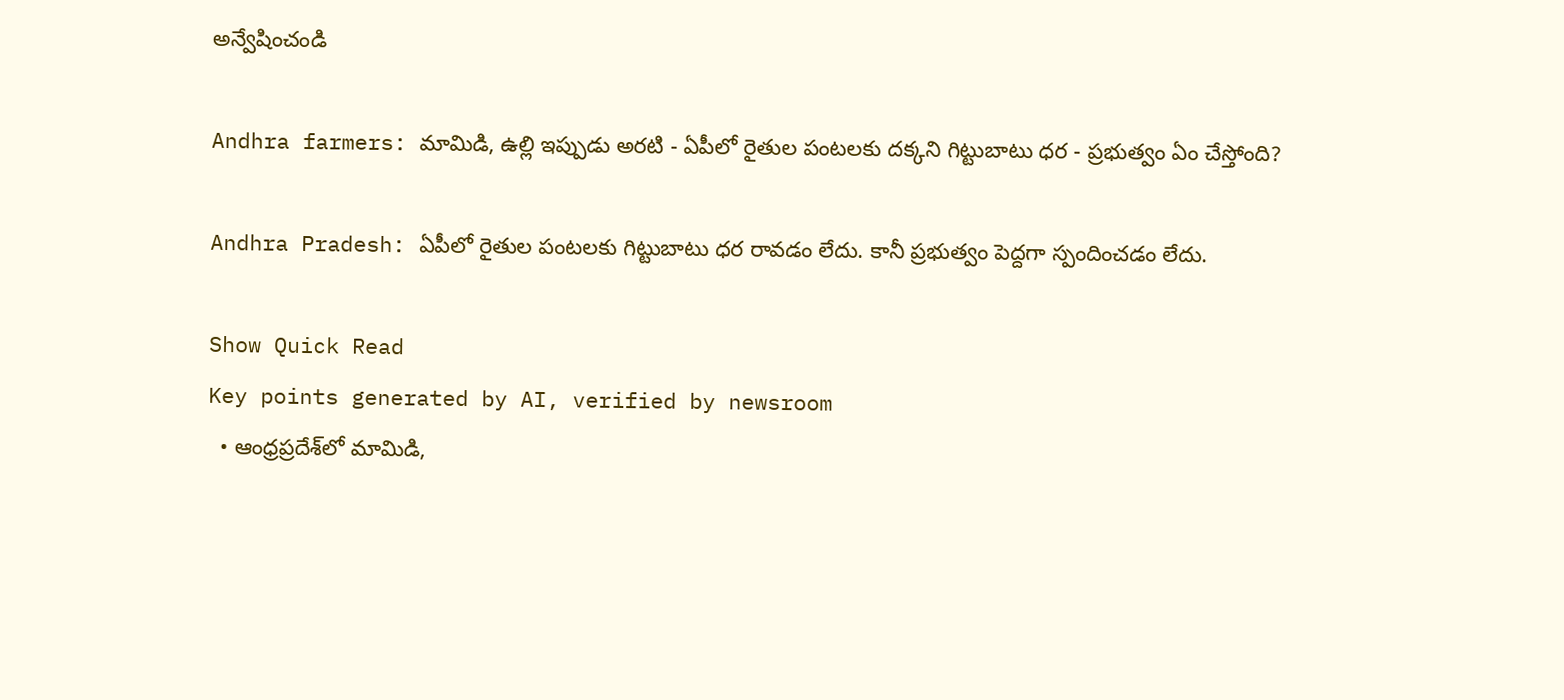అన్వేషించండి

Andhra farmers: మామిడి, ఉల్లి ఇప్పుడు అరటి - ఏపీలో రైతుల పంటలకు దక్కని గిట్టుబాటు ధర - ప్రభుత్వం ఏం చేస్తోంది?

Andhra Pradesh: ఏపీలో రైతుల పంటలకు గిట్టుబాటు ధర రావడం లేదు. కానీ ప్రభుత్వం పెద్దగా స్పందించడం లేదు.

Show Quick Read
Key points generated by AI, verified by newsroom
  • ఆంధ్రప్రదేశ్‌లో మామిడి,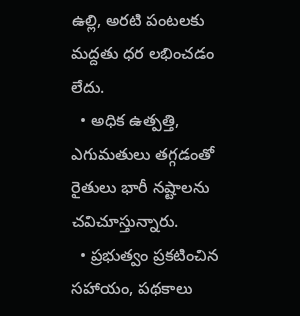ఉల్లి, అరటి పంటలకు మద్దతు ధర లభించడం లేదు.
  • అధిక ఉత్పత్తి, ఎగుమతులు తగ్గడంతో రైతులు భారీ నష్టాలను చవిచూస్తున్నారు.
  • ప్రభుత్వం ప్రకటించిన సహాయం, పథకాలు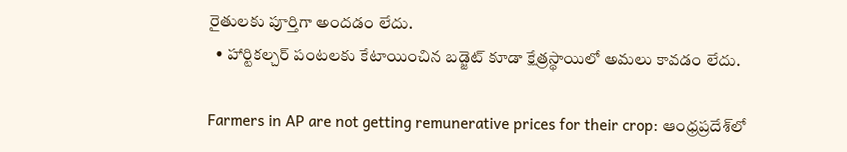రైతులకు పూర్తిగా అందడం లేదు.
  • హార్టికల్చర్ పంటలకు కేటాయించిన బడ్జెట్‌ కూడా క్షేత్రస్థాయిలో అమలు కావడం లేదు.

Farmers in AP are not getting remunerative prices for their crop: ఆంధ్రప్రదేశ్‌లో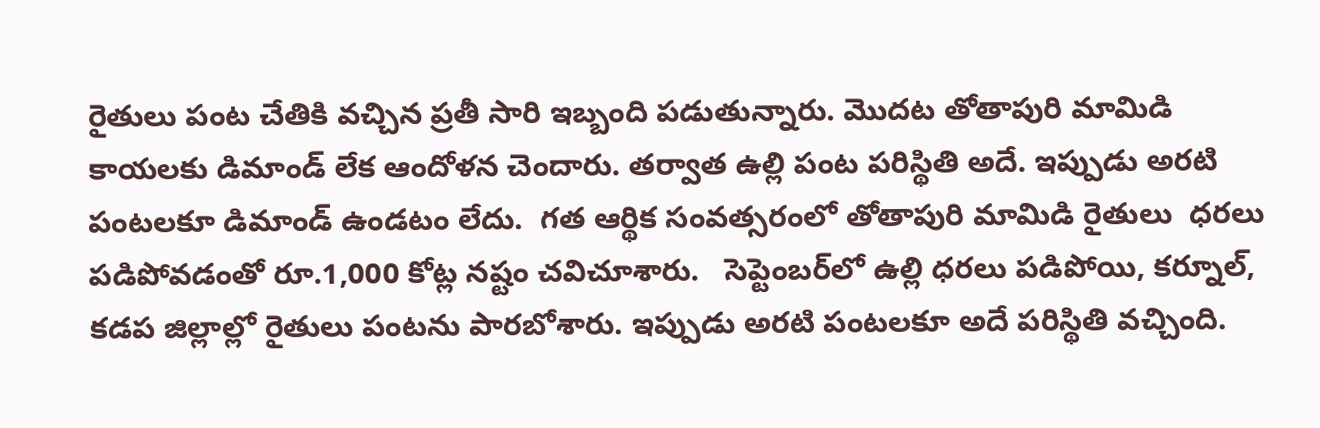రైతులు పంట చేతికి వచ్చిన ప్రతీ సారి ఇబ్బంది పడుతున్నారు. మొదట తోతాపురి మామిడి కాయలకు డిమాండ్ లేక ఆందోళన చెందారు. తర్వాత ఉల్లి పంట పరిస్థితి అదే. ఇప్పుడు అరటి పంటలకూ డిమాండ్ ఉండటం లేదు.  గత ఆర్థిక సంవత్సరంలో తోతాపురి మామిడి రైతులు  ధరలు పడిపోవడంతో రూ.1,000 కోట్ల నష్టం చవిచూశారు.   సెప్టెంబర్‌లో ఉల్లి ధరలు పడిపోయి, కర్నూల్, కడప జిల్లాల్లో రైతులు పంటను పారబోశారు. ఇప్పుడు అరటి పంటలకూ అదే పరిస్థితి వచ్చింది.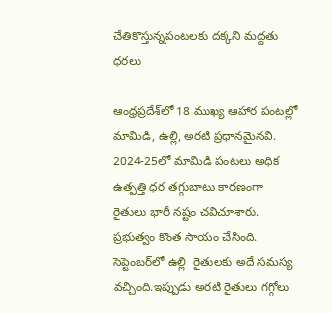చేతికొస్తున్నపంటలకు దక్కని మద్దతు ధరలు

ఆంధ్రప్రదేశ్‌లో 18 ముఖ్య ఆహార పంటల్లో మామిడి, ఉల్లి, అరటి ప్రధానమైనవి. 2024-25లో మామిడి పంటలు అధిక ఉత్పత్తి ధర తగ్గుబాటు కారణంగా  రైతులు భారీ నష్టం చవిచూశారు. ప్రభుత్వం కొంత సాయం చేసింది. సెప్టెంబర్‌లో ఉల్లి  రైతులకు అదే సమస్య వచ్చింది.ఇప్పుడు అరటి రైతులు గగ్గోలు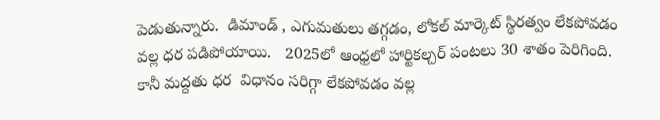పెడుతున్నారు.  డిమాండ్ , ఎగుమతులు తగ్గడం, లోకల్ మార్కెట్ స్థిరత్వం లేకపోవడం వల్ల ధర పడిపోయాయి.   2025లో ఆంధ్రలో హార్టికల్చర్ పంటలు 30 శాతం పెరిగింది. కానీ మద్దతు ధర  విధానం సరిగ్గా లేకపోవడం వల్ల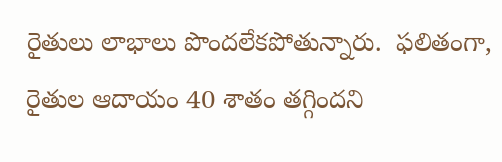రైతులు లాభాలు పొందలేకపోతున్నారు.  ఫలితంగా, రైతుల ఆదాయం 40 శాతం తగ్గిందని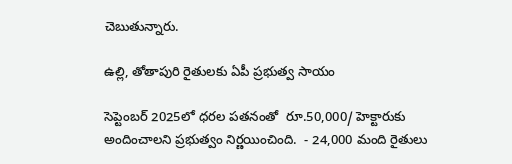చెబుతున్నారు.

ఉల్లి, తోతాపురి రైతులకు ఏపీ ప్రభుత్వ సాయం

సెప్టెంబర్ 2025లో ధరల పతనంతో  రూ.50,000/ హెక్టారుకు అందించాలని ప్రభుత్వం నిర్ణయించింది.  - 24,000 మంది రైతులు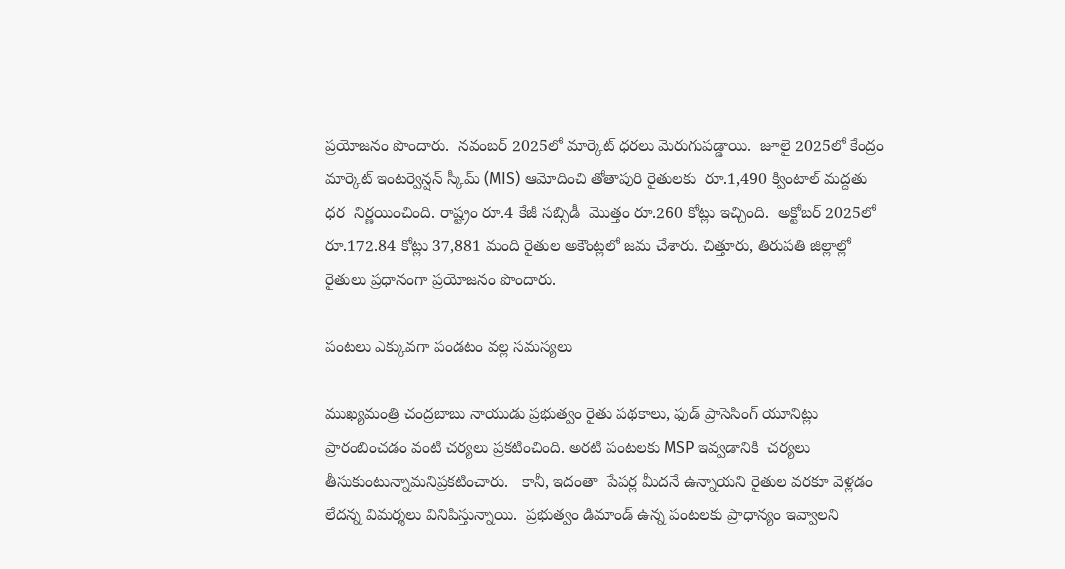ప్రయోజనం పొందారు.  నవంబర్ 2025లో మార్కెట్ ధరలు మెరుగుపడ్డాయి.  జూలై 2025లో కేంద్రం మార్కెట్ ఇంటర్వెన్షన్ స్కీమ్ (MIS) ఆమోదించి తోతాపురి రైతులకు  రూ.1,490 క్వింటాల్ మద్దతు ధర  నిర్ణయించింది. రాష్ట్రం రూ.4 కేజీ సబ్సిడీ  మొత్తం రూ.260 కోట్లు ఇచ్చింది.  అక్టోబర్ 2025లో రూ.172.84 కోట్లు 37,881 మంది రైతుల అకౌంట్లలో జమ చేశారు. చిత్తూరు, తిరుపతి జిల్లాల్లో రైతులు ప్రధానంగా ప్రయోజనం పొందారు.

పంటలు ఎక్కువగా పండటం వల్ల సమస్యలు

ముఖ్యమంత్రి చంద్రబాబు నాయుడు ప్రభుత్వం రైతు పథకాలు, ఫుడ్ ప్రాసెసింగ్ యూనిట్లు  ప్రారంబించడం వంటి చర్యలు ప్రకటించింది. అరటి పంటలకు MSP ఇవ్వడానికి  చర్యలు తీసుకుంటున్నామనిప్రకటించారు.   కానీ, ఇదంతా  పేపర్ల మీదనే ఉన్నాయని రైతుల వరకూ వెళ్లడం లేదన్న విమర్శలు వినిపిస్తున్నాయి.  ప్రభుత్వం డిమాండ్ ఉన్న పంటలకు ప్రాధాన్యం ఇవ్వాలని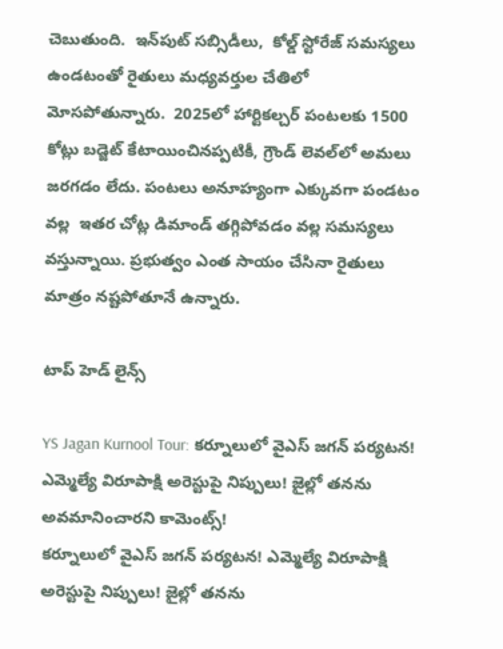చెబుతుంది.  ఇన్‌పుట్ సబ్సిడీలు,  కోల్డ్ స్టోరేజ్ సమస్యలు ఉండటంతో రైతులు మధ్యవర్తుల చేతిలో మోసపోతున్నారు.  2025లో హార్టికల్చర్ పంటలకు 1500 కోట్లు బడ్జెట్ కేటాయించినప్పటికీ, గ్రౌండ్ లెవల్‌లో అమలు జరగడం లేదు. పంటలు అనూహ్యంగా ఎక్కువగా పండటం వల్ల  ఇతర చోట్ల డిమాండ్ తగ్గిపోవడం వల్ల సమస్యలు వస్తున్నాయి. ప్రభుత్వం ఎంత సాయం చేసినా రైతులు మాత్రం నష్టపోతూనే ఉన్నారు.

టాప్ హెడ్ లైన్స్

YS Jagan Kurnool Tour: కర్నూలులో వైఎస్ జగన్ పర్యటన! ఎమ్మెల్యే విరూపాక్షి అరెస్టుపై నిప్పులు! జైల్లో తనను అవమానించారని కామెంట్స్!
కర్నూలులో వైఎస్ జగన్ పర్యటన! ఎమ్మెల్యే విరూపాక్షి అరెస్టుపై నిప్పులు! జైల్లో తనను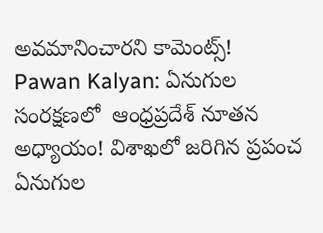అవమానించారని కామెంట్స్!
Pawan Kalyan: ఏనుగుల సంరక్షణలో  ఆంధ్రప్రదేశ్‌ నూతన అధ్యాయం! విశాఖలో జరిగిన ప్రపంచ ఏనుగుల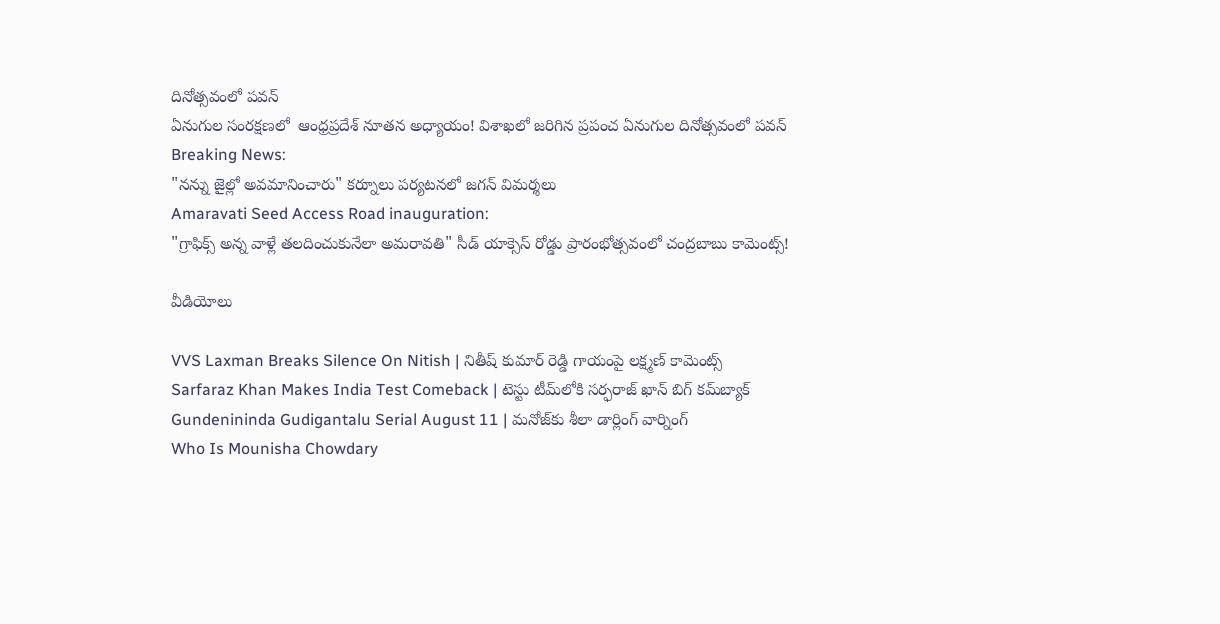దినోత్సవంలో పవన్
ఏనుగుల సంరక్షణలో  ఆంధ్రప్రదేశ్‌ నూతన అధ్యాయం! విశాఖలో జరిగిన ప్రపంచ ఏనుగుల దినోత్సవంలో పవన్
Breaking News:
"నన్ను జైల్లో అవమానించారు" కర్నూలు పర్యటనలో జగన్ విమర్శలు
Amaravati Seed Access Road inauguration:
"గ్రాఫిక్స్ అన్న వాళ్లే తలదించుకునేలా అమరావతి" సీడ్ యాక్సెస్ రోడ్డు ప్రారంభోత్సవంలో చంద్రబాబు కామెంట్స్!

వీడియోలు

VVS Laxman Breaks Silence On Nitish | నితీష్ కుమార్ రెడ్డి గాయంపై లక్ష్మణ్ కామెంట్స్
Sarfaraz Khan Makes India Test Comeback | టెస్టు టీమ్‌లోకి సర్ఫరాజ్ ఖాన్ బిగ్ కమ్‌బ్యాక్
Gundenininda Gudigantalu Serial August 11 | మనోజ్‌కు శీలా డార్లింగ్ వార్నింగ్
Who Is Mounisha Chowdary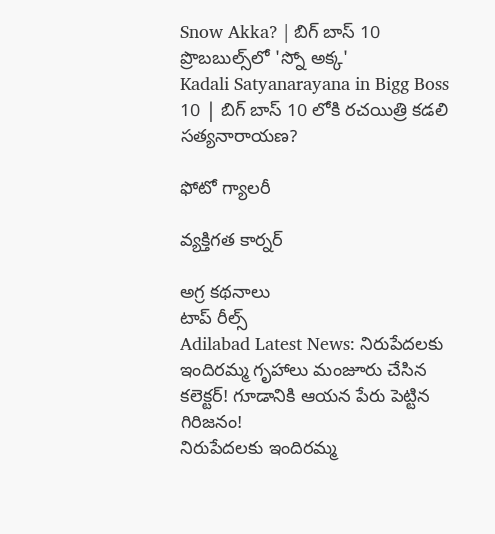Snow Akka? | బిగ్ బాస్ 10 ప్రొబబుల్స్‌లో 'స్నో అక్క'
Kadali Satyanarayana in Bigg Boss 10 | బిగ్ బాస్ 10 లోకి రచయిత్రి కడలి సత్యనారాయణ?

ఫోటో గ్యాలరీ

వ్యక్తిగత కార్నర్

అగ్ర కథనాలు
టాప్ రీల్స్
Adilabad Latest News: నిరుపేదలకు ఇందిరమ్మ గృహాలు మంజూరు చేసిన కలెక్టర్! గూడానికి ఆయన పేరు పెట్టిన గిరిజనం!
నిరుపేదలకు ఇందిరమ్మ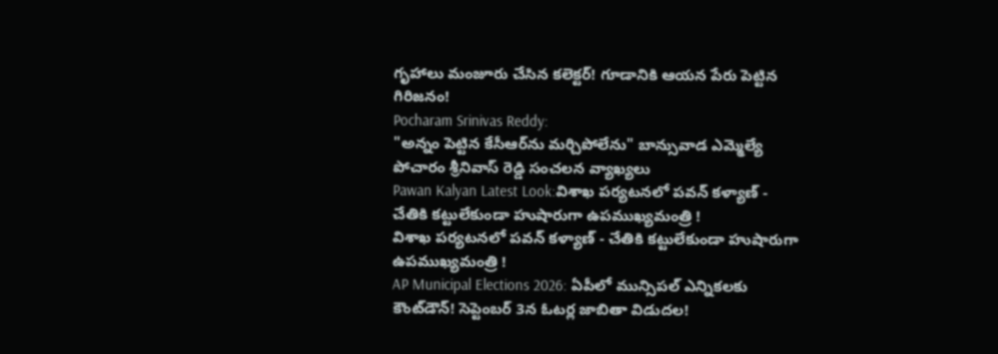గృహాలు మంజూరు చేసిన కలెక్టర్! గూడానికి ఆయన పేరు పెట్టిన గిరిజనం!
Pocharam Srinivas Reddy:
"అన్నం పెట్టిన కేసీఆర్‌ను మర్చిపోలేను" బాన్సువాడ ఎమ్మెల్యే పోచారం శ్రీనివాస్‌ రెడ్డి సంచలన వ్యాఖ్యలు
Pawan Kalyan Latest Look:విశాఖ పర్యటనలో పవన్ కళ్యాణ్ - చేతికి కట్టులేకుండా హుషారుగా ఉపముఖ్యమంత్రి !
విశాఖ పర్యటనలో పవన్ కళ్యాణ్ - చేతికి కట్టులేకుండా హుషారుగా ఉపముఖ్యమంత్రి !
AP Municipal Elections 2026: ఏపీలో మున్సిపల్ ఎన్నికలకు కౌంట్‌డౌన్! సెప్టెంబర్‌ 3న ఓటర్ల జాబితా విడుదల!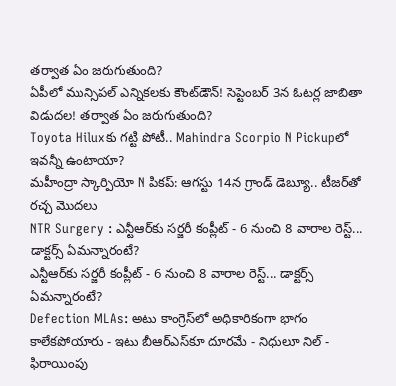తర్వాత ఏం జరుగుతుంది?
ఏపీలో మున్సిపల్ ఎన్నికలకు కౌంట్‌డౌన్! సెప్టెంబర్‌ 3న ఓటర్ల జాబితా విడుదల! తర్వాత ఏం జరుగుతుంది?
Toyota Hiluxకు గట్టి పోటీ.. Mahindra Scorpio N Pickupలో ఇవన్నీ ఉంటాయా?
మహీంద్రా స్కార్పియో N పికప్‌: ఆగస్టు 14న గ్రాండ్ డెబ్యూ.. టీజర్‌తో రచ్చ మొదలు
NTR Surgery : ఎన్టీఆర్‌కు సర్జరీ కంప్లీట్ - 6 నుంచి 8 వారాల రెస్ట్... డాక్టర్స్ ఏమన్నారంటే?
ఎన్టీఆర్‌కు సర్జరీ కంప్లీట్ - 6 నుంచి 8 వారాల రెస్ట్... డాక్టర్స్ ఏమన్నారంటే?
Defection MLAs: అటు కాంగ్రెస్‌లో అధికారికంగా భాగం కాలేకపోయారు - ఇటు బీఆర్ఎస్‌కూ దూరమే - నిధులూ నిల్ - ఫిరాయింపు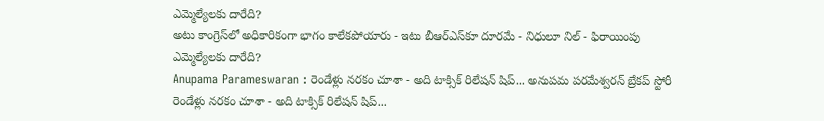ఎమ్మెల్యేలకు దారేది?
అటు కాంగ్రెస్‌లో అధికారికంగా భాగం కాలేకపోయారు - ఇటు బీఆర్ఎస్‌కూ దూరమే - నిధులూ నిల్ - ఫిరాయింపు ఎమ్మెల్యేలకు దారేది?
Anupama Parameswaran : రెండేళ్లు నరకం చూశా - అది టాక్సిక్ రిలేషన్ షిప్... అనుపమ పరమేశ్వరన్ బ్రేకప్ స్టోరీ
రెండేళ్లు నరకం చూశా - అది టాక్సిక్ రిలేషన్ షిప్...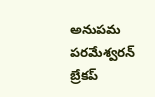అనుపమ పరమేశ్వరన్ బ్రేకప్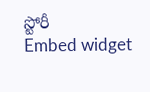స్టోరీ
Embed widget